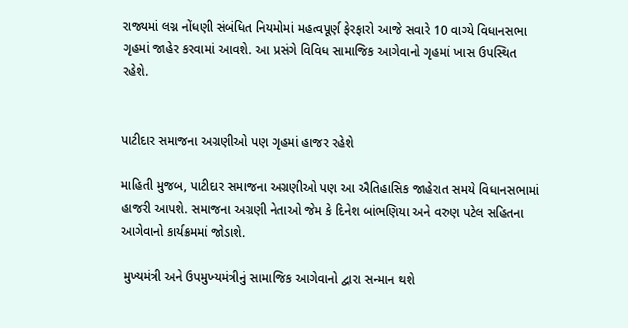રાજ્યમાં લગ્ન નોંધણી સંબંધિત નિયમોમાં મહત્વપૂર્ણ ફેરફારો આજે સવારે 10 વાગ્યે વિધાનસભા ગૃહમાં જાહેર કરવામાં આવશે. આ પ્રસંગે વિવિધ સામાજિક આગેવાનો ગૃહમાં ખાસ ઉપસ્થિત રહેશે.


પાટીદાર સમાજના અગ્રણીઓ પણ ગૃહમાં હાજર રહેશે

માહિતી મુજબ, પાટીદાર સમાજના અગ્રણીઓ પણ આ ઐતિહાસિક જાહેરાત સમયે વિધાનસભામાં હાજરી આપશે. સમાજના અગ્રણી નેતાઓ જેમ કે દિનેશ બાંભણિયા અને વરુણ પટેલ સહિતના આગેવાનો કાર્યક્રમમાં જોડાશે.

 મુખ્યમંત્રી અને ઉપમુખ્‍યમંત્રીનું સામાજિક આગેવાનો દ્વારા સન્માન થશે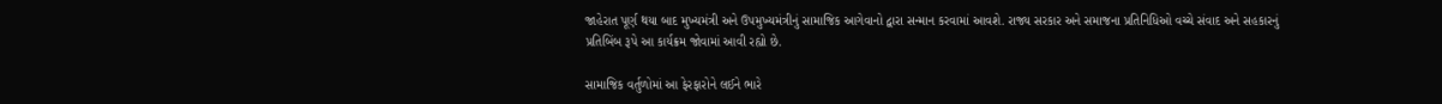જાહેરાત પૂર્ણ થયા બાદ મુખ્યમંત્રી અને ઉપમુખ્‍યમંત્રીનું સામાજિક આગેવાનો દ્વારા સન્માન કરવામાં આવશે. રાજ્ય સરકાર અને સમાજના પ્રતિનિધિઓ વચ્ચે સંવાદ અને સહકારનું પ્રતિબિંબ રૂપે આ કાર્યક્રમ જોવામાં આવી રહ્યો છે.

સામાજિક વર્તુળોમાં આ ફેરફારોને લઈને ભારે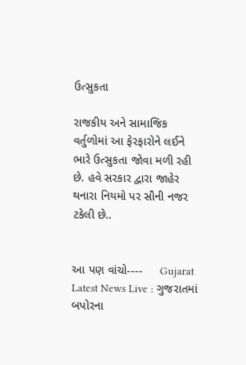ઉત્સુકતા

રાજકીય અને સામાજિક વર્તુળોમાં આ ફેરફારોને લઈને ભારે ઉત્સુકતા જોવા મળી રહી છે. હવે સરકાર દ્વારા જાહેર થનારા નિયમો પર સૌની નજર ટકેલી છે..


આ પણ વાંચો----     Gujarat Latest News Live : ગુજરાતમાં બપોરના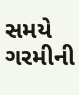સમયે ગરમીની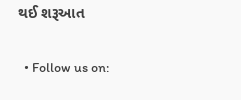થઈ શરૂઆત


  • Follow us on: